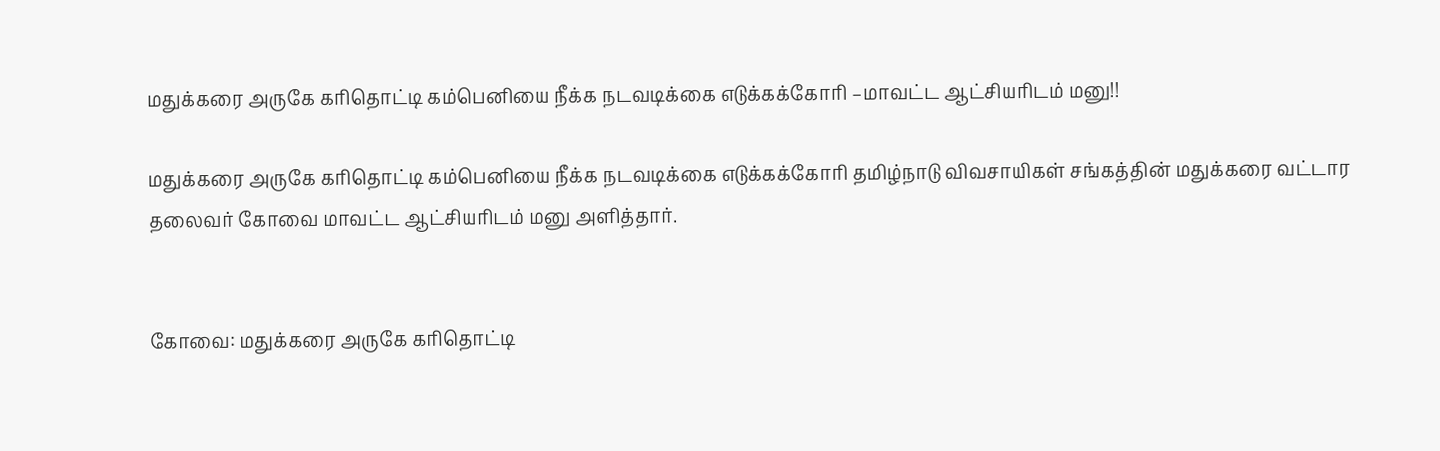மதுக்கரை அருகே கரிதொட்டி கம்பெனியை நீக்க நடவடிக்கை எடுக்கக்கோரி –மாவட்ட ஆட்சியரிடம் மனு!!

மதுக்கரை அருகே கரிதொட்டி கம்பெனியை நீக்க நடவடிக்கை எடுக்கக்கோரி தமிழ்நாடு விவசாயிகள் சங்கத்தின் மதுக்கரை வட்டார தலைவர் கோவை மாவட்ட ஆட்சியரிடம் மனு அளித்தார்.


கோவை: மதுக்கரை அருகே கரிதொட்டி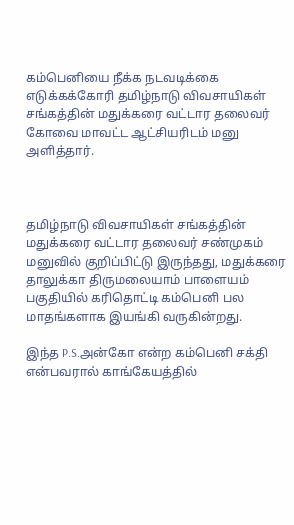கம்பெனியை நீக்க நடவடிக்கை எடுக்கக்கோரி தமிழ்நாடு விவசாயிகள் சங்கத்தின் மதுக்கரை வட்டார தலைவர் கோவை மாவட்ட ஆட்சியரிடம் மனு அளித்தார்.



தமிழ்நாடு விவசாயிகள் சங்கத்தின் மதுக்கரை வட்டார தலைவர் சண்முகம் மனுவில் குறிப்பிட்டு இருந்தது, மதுக்கரை தாலுக்கா திருமலையாம் பாளையம் பகுதியில் கரிதொட்டி கம்பெனி பல மாதங்களாக இயங்கி வருகின்றது.

இந்த P.S.அன்கோ என்ற கம்பெனி சக்தி என்பவரால் காங்கேயத்தில்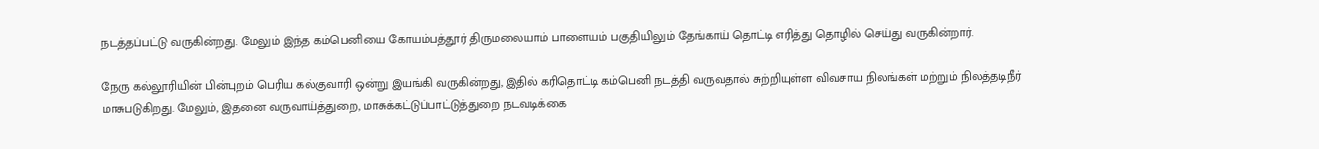நடத்தப்பட்டு வருகின்றது. மேலும் இந்த கம்பெனியை கோயம்பத்தூர் திருமலையாம் பாளையம் பகுதியிலும் தேங்காய் தொட்டி எரித்து தொழில் செய்து வருகின்றார்.

நேரு கல்லூரியின் பின்புறம் பெரிய கல்குவாரி ஒன்று இயங்கி வருகின்றது, இதில் கரிதொட்டி கம்பெனி நடத்தி வருவதால் சுற்றியுள்ள விவசாய நிலங்கள் மற்றும் நிலத்தடிநீர் மாசுபடுகிறது. மேலும், இதனை வருவாய்த்துறை, மாசுக்கட்டுப்பாட்டுத்துறை நடவடிக்கை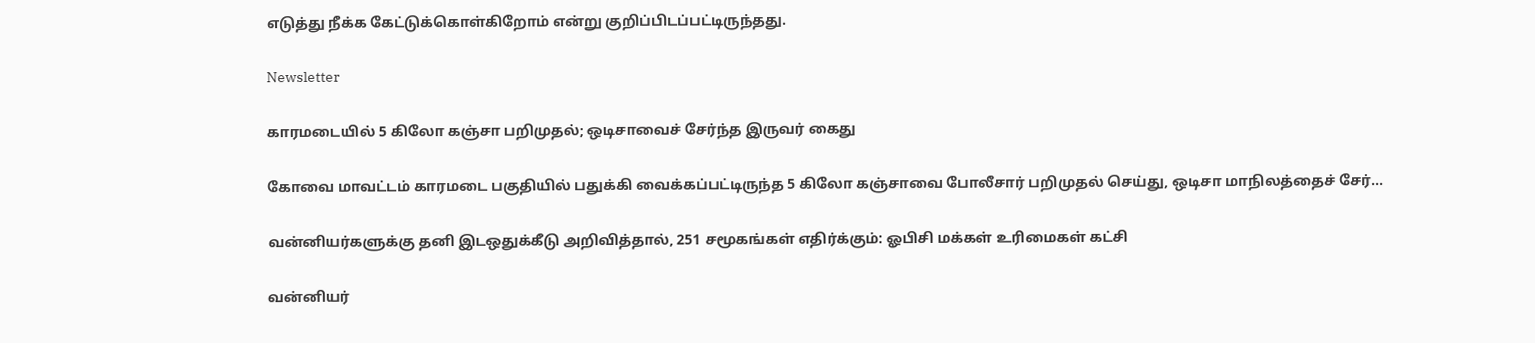எடுத்து நீக்க கேட்டுக்கொள்கிறோம் என்று குறிப்பிடப்பட்டிருந்தது.

Newsletter

காரமடையில் 5 கிலோ கஞ்சா பறிமுதல்; ஒடிசாவைச் சேர்ந்த இருவர் கைது

கோவை மாவட்டம் காரமடை பகுதியில் பதுக்கி வைக்கப்பட்டிருந்த 5 கிலோ கஞ்சாவை போலீசார் பறிமுதல் செய்து, ஒடிசா மாநிலத்தைச் சேர்...

வன்னியர்களுக்கு தனி இடஒதுக்கீடு அறிவித்தால், 251 சமூகங்கள் எதிர்க்கும்: ஓபிசி மக்கள் உரிமைகள் கட்சி

வன்னியர்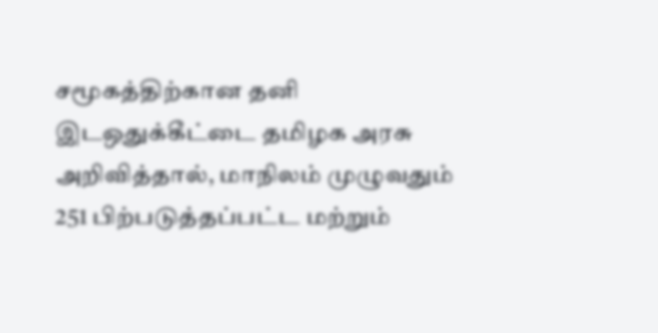சமூகத்திற்கான தனி இடஒதுக்கீட்டை தமிழக அரசு அறிவித்தால், மாநிலம் முழுவதும் 251 பிற்படுத்தப்பட்ட மற்றும்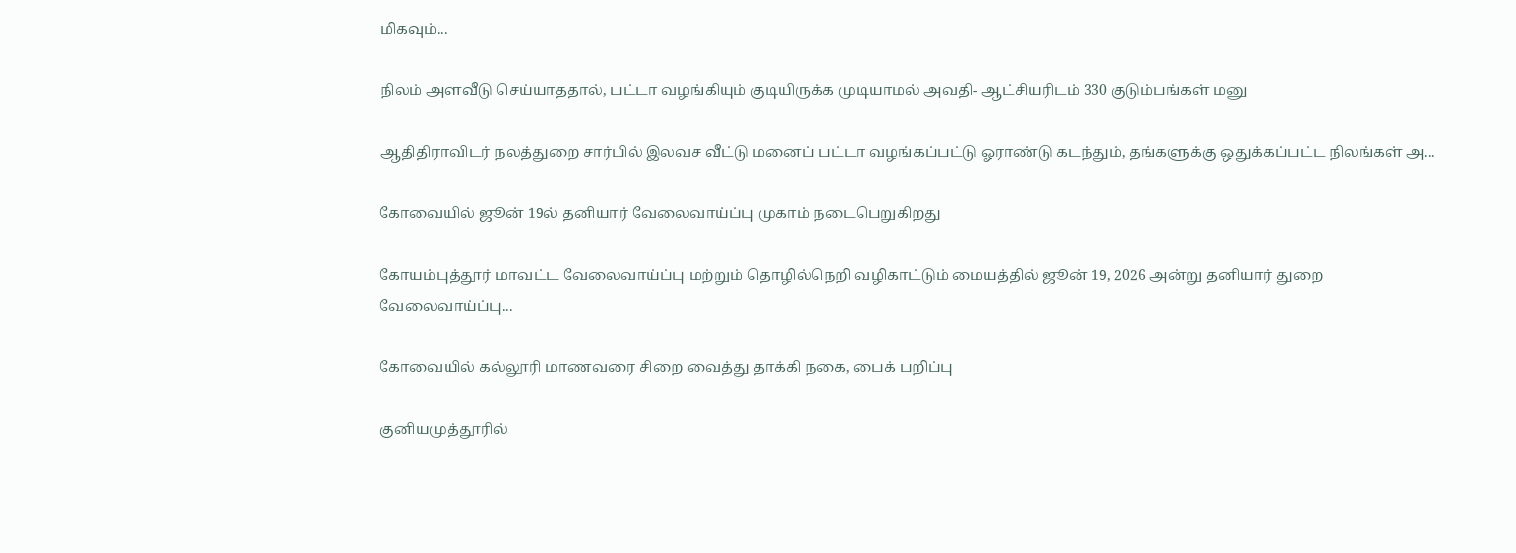மிகவும்...

நிலம் அளவீடு செய்யாததால், பட்டா வழங்கியும் குடியிருக்க முடியாமல் அவதி- ஆட்சியரிடம் 330 குடும்பங்கள் மனு

ஆதிதிராவிடர் நலத்துறை சார்பில் இலவச வீட்டு மனைப் பட்டா வழங்கப்பட்டு ஓராண்டு கடந்தும், தங்களுக்கு ஒதுக்கப்பட்ட நிலங்கள் அ...

கோவையில் ஜூன் 19ல் தனியார் வேலைவாய்ப்பு முகாம் நடைபெறுகிறது

கோயம்புத்தூர் மாவட்ட வேலைவாய்ப்பு மற்றும் தொழில்நெறி வழிகாட்டும் மையத்தில் ஜூன் 19, 2026 அன்று தனியார் துறை வேலைவாய்ப்பு...

கோவையில் கல்லூரி மாணவரை சிறை வைத்து தாக்கி நகை, பைக் பறிப்பு

குனியமுத்தூரில்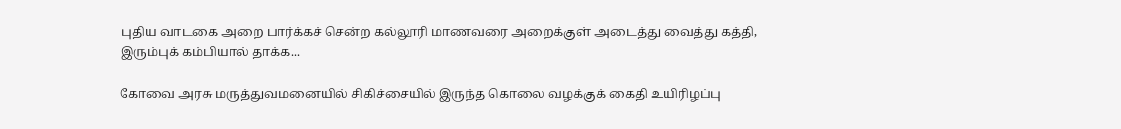புதிய வாடகை அறை பார்க்கச் சென்ற கல்லூரி மாணவரை அறைக்குள் அடைத்து வைத்து கத்தி, இரும்புக் கம்பியால் தாக்க...

கோவை அரசு மருத்துவமனையில் சிகிச்சையில் இருந்த கொலை வழக்குக் கைதி உயிரிழப்பு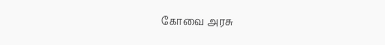கோவை அரசு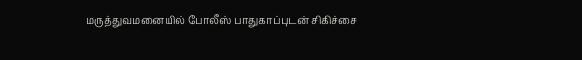மருத்துவமனையில் போலீஸ் பாதுகாப்புடன் சிகிச்சை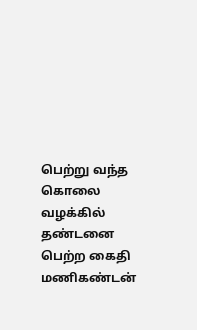பெற்று வந்த கொலை வழக்கில் தண்டனை பெற்ற கைதி மணிகண்டன்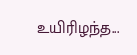உயிரிழந்த...